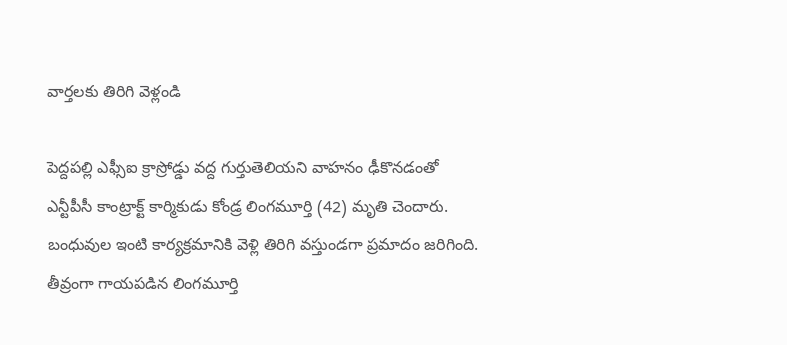వార్తలకు తిరిగి వెళ్లండి

పెద్దపల్లి ఎఫ్సీఐ క్రాస్రోడ్డు వద్ద గుర్తుతెలియని వాహనం ఢీకొనడంతో ఎన్టీపీసీ కాంట్రాక్ట్ కార్మికుడు కోండ్ర లింగమూర్తి (42) మృతి చెందారు. బంధువుల ఇంటి కార్యక్రమానికి వెళ్లి తిరిగి వస్తుండగా ప్రమాదం జరిగింది.
తీవ్రంగా గాయపడిన లింగమూర్తి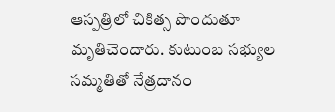ఆస్పత్రిలో చికిత్స పొందుతూ మృతిచెందారు. కుటుంబ సభ్యుల సమ్మతితో నేత్రదానం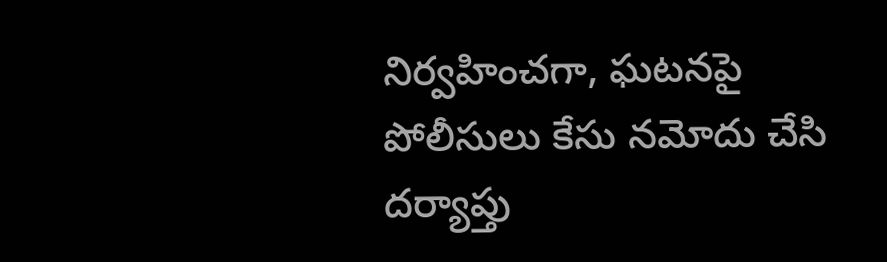నిర్వహించగా, ఘటనపై పోలీసులు కేసు నమోదు చేసి దర్యాప్తు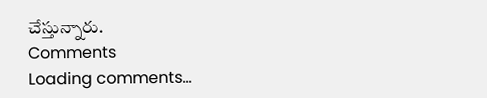చేస్తున్నారు.
Comments
Loading comments...